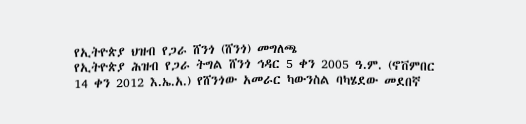የኢትዮጵያ ህዝብ የጋራ ሸንጎ (ሸንጎ) መግለጫ
የኢትዮጵያ ሕዝብ የጋራ ትግል ሸንጎ ኅዳር 5 ቀን 2005 ዓ.ም. (ኖቨምበር 14 ቀን 2012 እ.ኤ.አ.) የሸንጎው አመራር ካውንስል ባካሄደው መደበኛ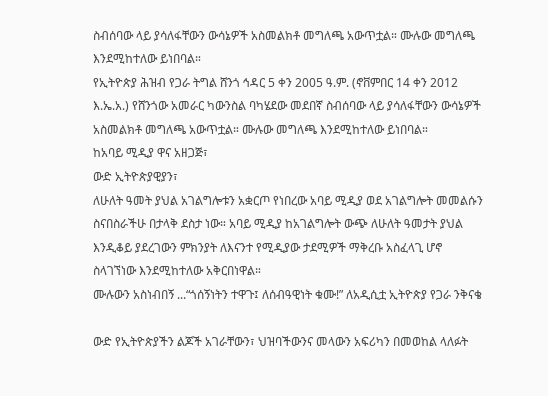ስብሰባው ላይ ያሳለፋቸውን ውሳኔዎች አስመልክቶ መግለጫ አውጥቷል። ሙሉው መግለጫ እንደሚከተለው ይነበባል።
የኢትዮጵያ ሕዝብ የጋራ ትግል ሸንጎ ኅዳር 5 ቀን 2005 ዓ.ም. (ኖቨምበር 14 ቀን 2012 እ.ኤ.አ.) የሸንጎው አመራር ካውንስል ባካሄደው መደበኛ ስብሰባው ላይ ያሳለፋቸውን ውሳኔዎች አስመልክቶ መግለጫ አውጥቷል። ሙሉው መግለጫ እንደሚከተለው ይነበባል።
ከአባይ ሚዲያ ዋና አዘጋጅ፣
ውድ ኢትዮጵያዊያን፣
ለሁለት ዓመት ያህል አገልግሎቱን አቋርጦ የነበረው አባይ ሚዲያ ወደ አገልግሎት መመልሱን ስናበስራችሁ በታላቅ ደስታ ነው። አባይ ሚዲያ ከአገልግሎት ውጭ ለሁለት ዓመታት ያህል እንዲቆይ ያደረገውን ምክንያት ለእናንተ የሚዲያው ታደሚዎች ማቅረቡ አስፈላጊ ሆኖ ስላገኘነው እንደሚከተለው አቅርበነዋል።
ሙሉውን አስነብበኝ ...“ጎሰኝነትን ተዋጉ፤ ለሰብዓዊነት ቁሙ!” ለአዲሲቷ ኢትዮጵያ የጋራ ንቅናቄ

ውድ የኢትዮጵያችን ልጆች አገራቸውን፣ ህዝባችውንና መላውን አፍሪካን በመወከል ላለፉት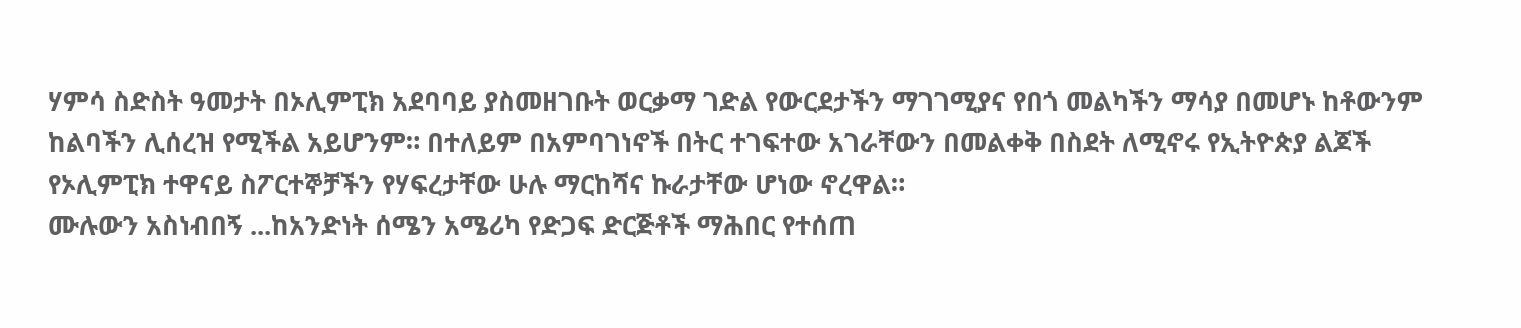ሃምሳ ስድስት ዓመታት በኦሊምፒክ አደባባይ ያስመዘገቡት ወርቃማ ገድል የውርደታችን ማገገሚያና የበጎ መልካችን ማሳያ በመሆኑ ከቶውንም ከልባችን ሊሰረዝ የሚችል አይሆንም። በተለይም በአምባገነኖች በትር ተገፍተው አገራቸውን በመልቀቅ በስደት ለሚኖሩ የኢትዮጵያ ልጆች የኦሊምፒክ ተዋናይ ስፖርተኞቻችን የሃፍረታቸው ሁሉ ማርከሻና ኩራታቸው ሆነው ኖረዋል።
ሙሉውን አስነብበኝ ...ከአንድነት ሰሜን አሜሪካ የድጋፍ ድርጅቶች ማሕበር የተሰጠ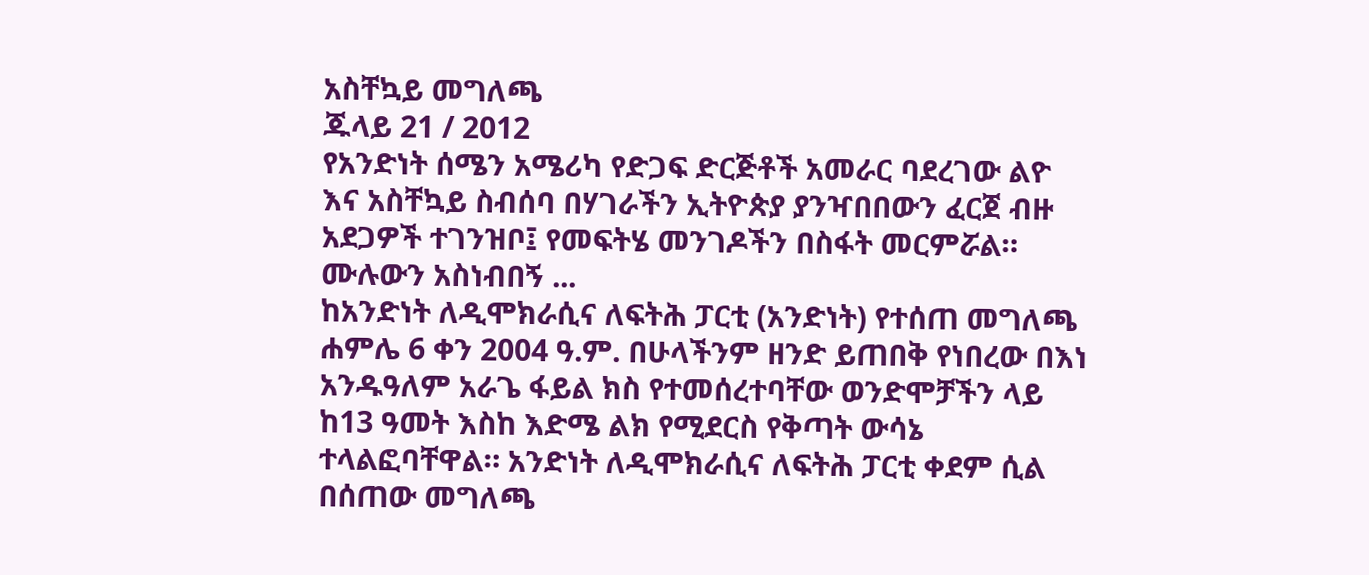አስቸኳይ መግለጫ
ጁላይ 21 / 2012
የአንድነት ሰሜን አሜሪካ የድጋፍ ድርጅቶች አመራር ባደረገው ልዮ እና አስቸኳይ ስብሰባ በሃገራችን ኢትዮጵያ ያንዣበበውን ፈርጀ ብዙ አደጋዎች ተገንዝቦ፤ የመፍትሄ መንገዶችን በስፋት መርምሯል።
ሙሉውን አስነብበኝ ...
ከአንድነት ለዲሞክራሲና ለፍትሕ ፓርቲ (አንድነት) የተሰጠ መግለጫ
ሐምሌ 6 ቀን 2004 ዓ.ም. በሁላችንም ዘንድ ይጠበቅ የነበረው በእነ አንዱዓለም አራጌ ፋይል ክስ የተመሰረተባቸው ወንድሞቻችን ላይ ከ13 ዓመት እስከ እድሜ ልክ የሚደርስ የቅጣት ውሳኔ ተላልፎባቸዋል። አንድነት ለዲሞክራሲና ለፍትሕ ፓርቲ ቀደም ሲል በሰጠው መግለጫ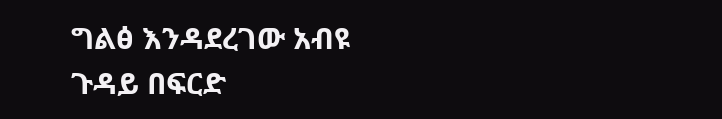ግልፅ እንዳደረገው አብዩ ጉዳይ በፍርድ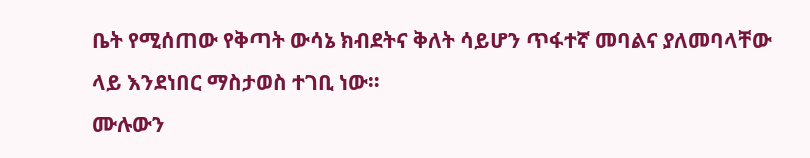ቤት የሚሰጠው የቅጣት ውሳኔ ክብደትና ቅለት ሳይሆን ጥፋተኛ መባልና ያለመባላቸው ላይ እንደነበር ማስታወስ ተገቢ ነው።
ሙሉውን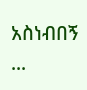አስነብበኝ ...